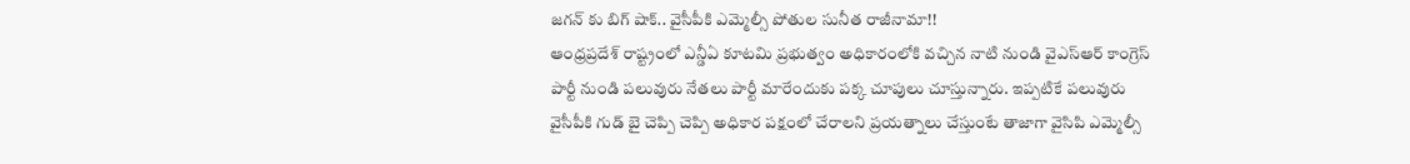జగన్ కు బిగ్ షాక్.. వైసీపీకి ఎమ్మెల్సీ పోతుల సునీత రాజీనామా!!
ఆంధ్రప్రదేశ్ రాష్ట్రంలో ఎన్డీఏ కూటమి ప్రభుత్వం అధికారంలోకి వచ్చిన నాటి నుండి వైఎస్ఆర్ కాంగ్రెస్ పార్టీ నుండి పలువురు నేతలు పార్టీ మారేందుకు పక్క చూపులు చూస్తున్నారు. ఇప్పటికే పలువురు వైసీపీకి గుడ్ బై చెప్పి చెప్పి అధికార పక్షంలో చేరాలని ప్రయత్నాలు చేస్తుంటే తాజాగా వైసిపి ఎమ్మెల్సీ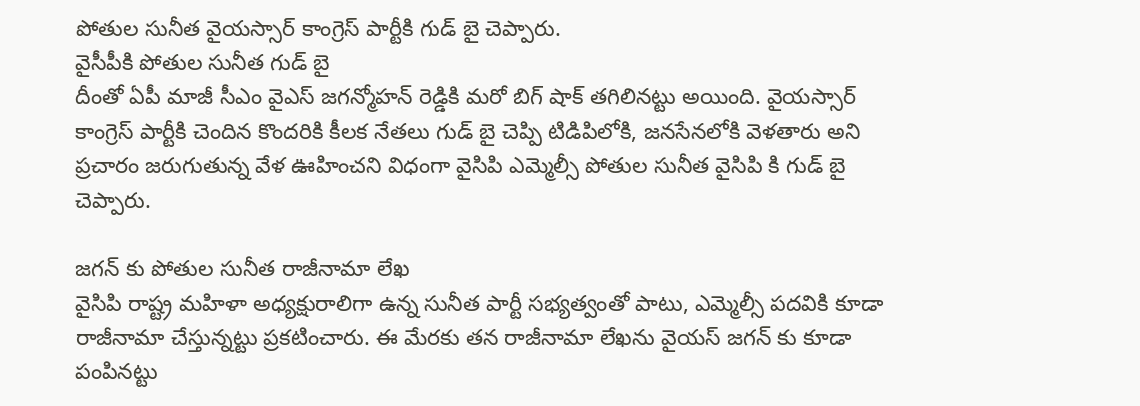పోతుల సునీత వైయస్సార్ కాంగ్రెస్ పార్టీకి గుడ్ బై చెప్పారు.
వైసీపీకి పోతుల సునీత గుడ్ బై
దీంతో ఏపీ మాజీ సీఎం వైఎస్ జగన్మోహన్ రెడ్డికి మరో బిగ్ షాక్ తగిలినట్టు అయింది. వైయస్సార్ కాంగ్రెస్ పార్టీకి చెందిన కొందరికి కీలక నేతలు గుడ్ బై చెప్పి టిడిపిలోకి, జనసేనలోకి వెళతారు అని ప్రచారం జరుగుతున్న వేళ ఊహించని విధంగా వైసిపి ఎమ్మెల్సీ పోతుల సునీత వైసిపి కి గుడ్ బై చెప్పారు.

జగన్ కు పోతుల సునీత రాజీనామా లేఖ
వైసిపి రాష్ట్ర మహిళా అధ్యక్షురాలిగా ఉన్న సునీత పార్టీ సభ్యత్వంతో పాటు, ఎమ్మెల్సీ పదవికి కూడా రాజీనామా చేస్తున్నట్టు ప్రకటించారు. ఈ మేరకు తన రాజీనామా లేఖను వైయస్ జగన్ కు కూడా పంపినట్టు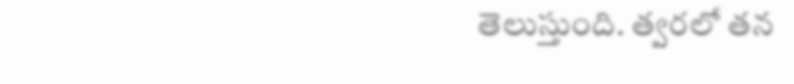తెలుస్తుంది. త్వరలో తన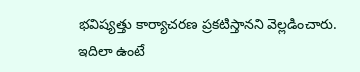భవిష్యత్తు కార్యాచరణ ప్రకటిస్తానని వెల్లడించారు. ఇదిలా ఉంటే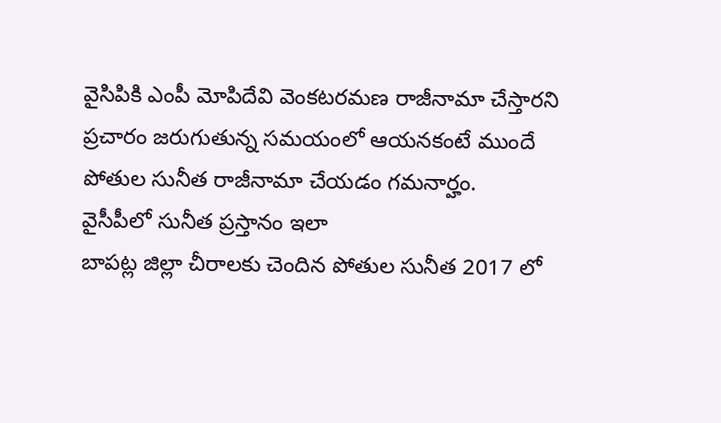వైసిపికి ఎంపీ మోపిదేవి వెంకటరమణ రాజీనామా చేస్తారని ప్రచారం జరుగుతున్న సమయంలో ఆయనకంటే ముందే పోతుల సునీత రాజీనామా చేయడం గమనార్హం.
వైసీపీలో సునీత ప్రస్తానం ఇలా
బాపట్ల జిల్లా చీరాలకు చెందిన పోతుల సునీత 2017 లో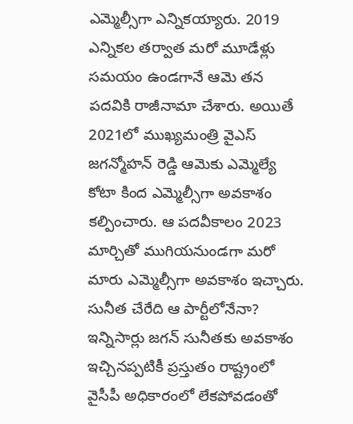ఎమ్మెల్సీగా ఎన్నికయ్యారు. 2019 ఎన్నికల తర్వాత మరో మూడేళ్లు సమయం ఉండగానే ఆమె తన పదవికి రాజీనామా చేశారు. అయితే 2021లో ముఖ్యమంత్రి వైఎస్ జగన్మోహన్ రెడ్డి ఆమెకు ఎమ్మెల్యే కోటా కింద ఎమ్మెల్సీగా అవకాశం కల్పించారు. ఆ పదవీకాలం 2023 మార్చితో ముగియనుండగా మరో మారు ఎమ్మెల్సీగా అవకాశం ఇచ్చారు.
సునీత చేరేది ఆ పార్టీలోనేనా?
ఇన్నిసార్లు జగన్ సునీతకు అవకాశం ఇచ్చినప్పటికీ ప్రస్తుతం రాష్ట్రంలో వైసీపీ అధికారంలో లేకపోవడంతో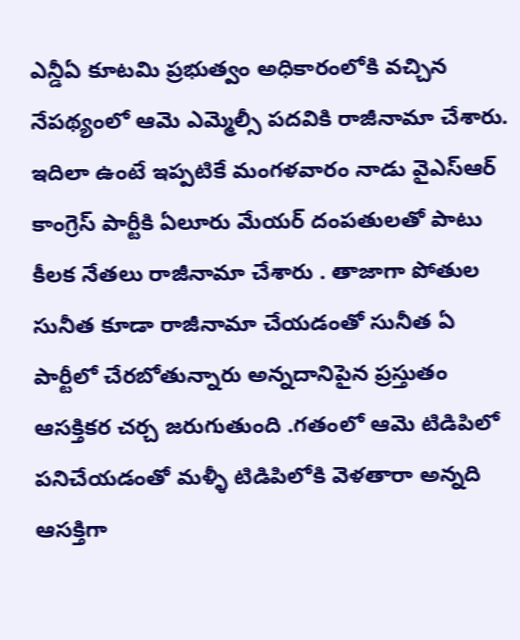ఎన్డీఏ కూటమి ప్రభుత్వం అధికారంలోకి వచ్చిన నేపథ్యంలో ఆమె ఎమ్మెల్సీ పదవికి రాజీనామా చేశారు. ఇదిలా ఉంటే ఇప్పటికే మంగళవారం నాడు వైఎస్ఆర్ కాంగ్రెస్ పార్టీకి ఏలూరు మేయర్ దంపతులతో పాటు కీలక నేతలు రాజీనామా చేశారు . తాజాగా పోతుల సునీత కూడా రాజీనామా చేయడంతో సునీత ఏ పార్టీలో చేరబోతున్నారు అన్నదానిపైన ప్రస్తుతం ఆసక్తికర చర్చ జరుగుతుంది .గతంలో ఆమె టిడిపిలో పనిచేయడంతో మళ్ళీ టిడిపిలోకి వెళతారా అన్నది ఆసక్తిగా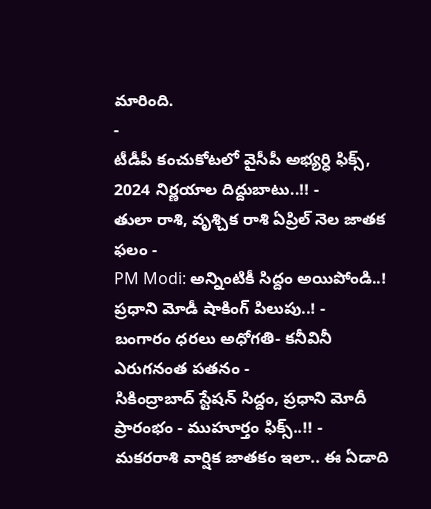మారింది.
-
టీడీపీ కంచుకోటలో వైసీపీ అభ్యర్ధి ఫిక్స్, 2024 నిర్ణయాల దిద్దుబాటు..!! -
తులా రాశి, వృశ్చిక రాశి ఏప్రిల్ నెల జాతక ఫలం -
PM Modi: అన్నింటికీ సిద్దం అయిపోండి..! ప్రధాని మోడీ షాకింగ్ పిలుపు..! -
బంగారం ధరలు అధోగతి- కనీవినీ ఎరుగనంత పతనం -
సికింద్రాబాద్ స్టేషన్ సిద్దం, ప్రధాని మోదీ ప్రారంభం - ముహూర్తం ఫిక్స్..!! -
మకరరాశి వార్షిక జాతకం ఇలా.. ఈ ఏడాది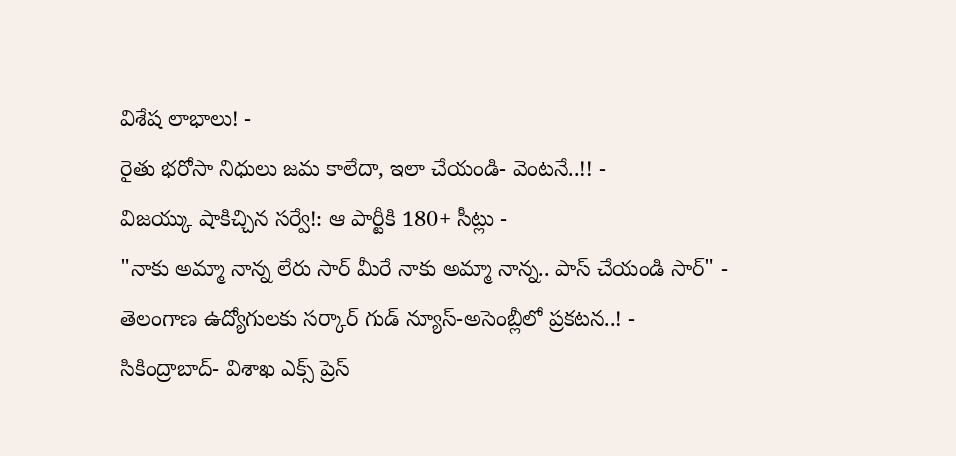విశేష లాభాలు! -
రైతు భరోసా నిధులు జమ కాలేదా, ఇలా చేయండి- వెంటనే..!! -
విజయ్కు షాకిచ్చిన సర్వే!: ఆ పార్టీకి 180+ సీట్లు -
"నాకు అమ్మా నాన్న లేరు సార్ మీరే నాకు అమ్మా నాన్న.. పాస్ చేయండి సార్" -
తెలంగాణ ఉద్యోగులకు సర్కార్ గుడ్ న్యూస్-అసెంబ్లీలో ప్రకటన..! -
సికింద్రాబాద్- విశాఖ ఎక్స్ ప్రెస్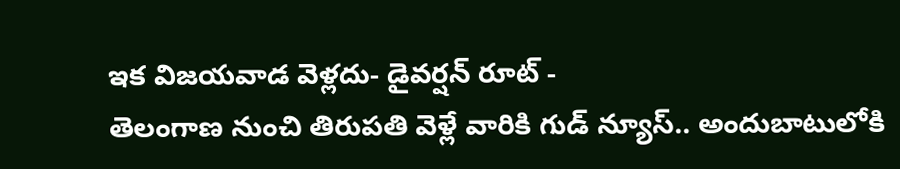ఇక విజయవాడ వెళ్లదు- డైవర్షన్ రూట్ -
తెలంగాణ నుంచి తిరుపతి వెళ్లే వారికి గుడ్ న్యూస్.. అందుబాటులోకి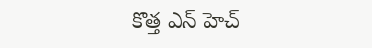కొత్త ఎన్ హెచ్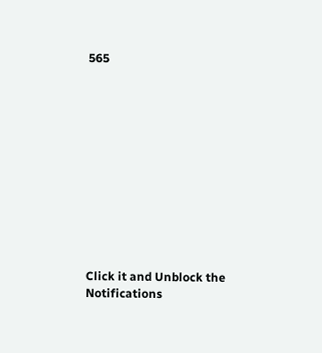565












Click it and Unblock the Notifications